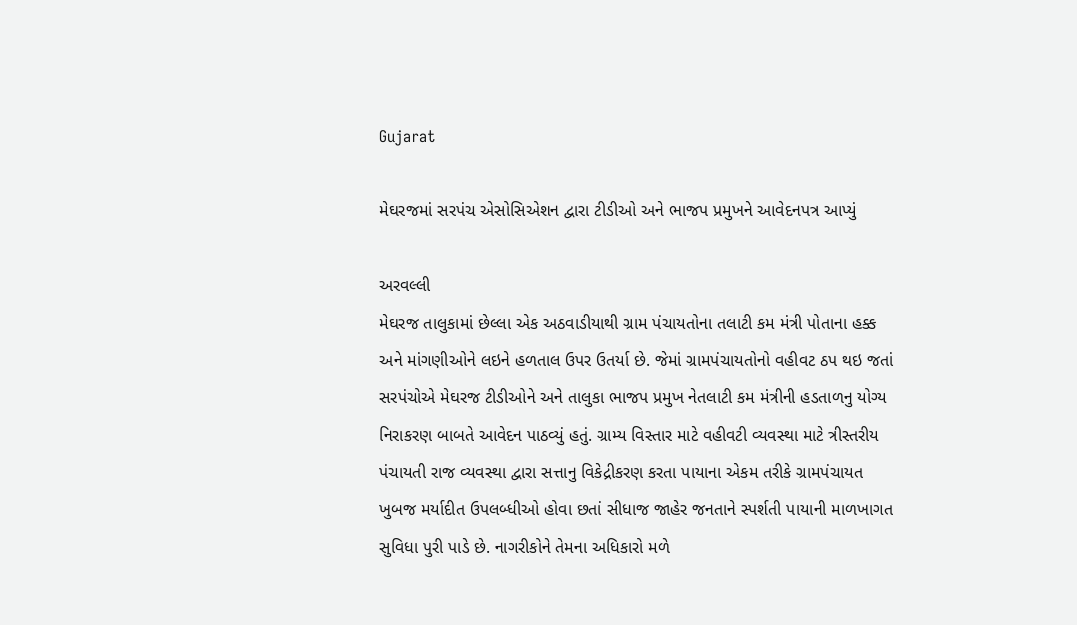Gujarat

મેઘરજમાં સરપંચ એસોસિએશન દ્વારા ટીડીઓ અને ભાજપ પ્રમુખને આવેદનપત્ર આપ્યું

અરવલ્લી
મેઘરજ તાલુકામાં છેલ્લા એક અઠવાડીયાથી ગ્રામ પંચાયતોના તલાટી કમ મંત્રી પોતાના હક્ક અને માંગણીઓને લઇને હળતાલ ઉપર ઉતર્યા છે. જેમાં ગ્રામપંચાયતોનો વહીવટ ઠપ થઇ જતાં સરપંચોએ મેઘરજ ટીડીઓને અને તાલુકા ભાજપ પ્રમુખ નેતલાટી કમ મંત્રીની હડતાળનુ યોગ્ય નિરાકરણ બાબતે આવેદન પાઠવ્યું હતું. ગ્રામ્ય વિસ્તાર માટે વહીવટી વ્યવસ્થા માટે ત્રીસ્તરીય પંચાયતી રાજ વ્યવસ્થા દ્વારા સત્તાનુ વિકેદ્રીકરણ કરતા પાયાના એકમ તરીકે ગ્રામપંચાયત ખુબજ મર્યાદીત ઉપલબ્ધીઓ હોવા છતાં સીધાજ જાહેર જનતાને સ્પર્શતી પાયાની માળખાગત સુવિધા પુરી પાડે છે. નાગરીકોને તેમના અધિકારો મળે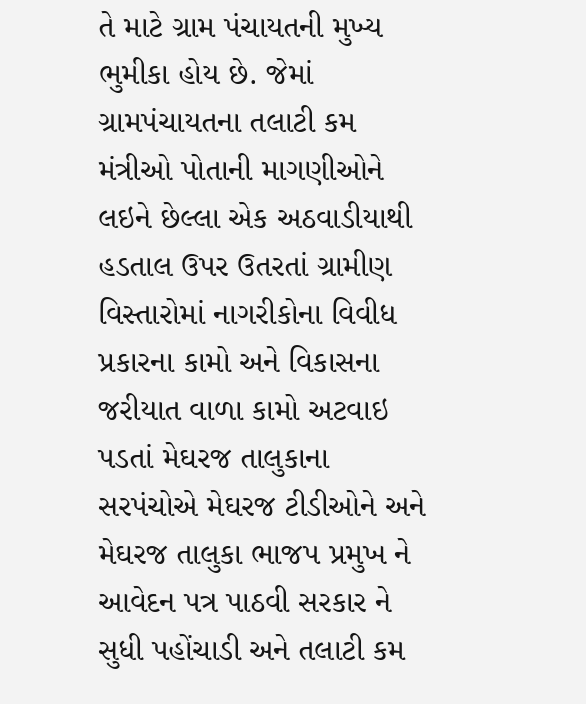તે માટે ગ્રામ પંચાયતની મુખ્ય ભુમીકા હોય છે. જેમાં ગ્રામપંચાયતના તલાટી કમ મંત્રીઓ પોતાની માગણીઓને લઇને છેલ્લા એક અઠવાડીયાથી હડતાલ ઉપર ઉતરતાં ગ્રામીણ વિસ્તારોમાં નાગરીકોના વિવીધ પ્રકારના કામો અને વિકાસના જરીયાત વાળા કામો અટવાઇ પડતાં મેઘરજ તાલુકાના સરપંચોએ મેઘરજ ટીડીઓને અને મેઘરજ તાલુકા ભાજપ પ્રમુખ ને આવેદન પત્ર પાઠવી સરકાર ને સુધી પહોંચાડી અને તલાટી કમ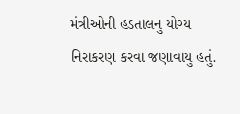મંત્રીઓની હડતાલનુ યોગ્ય નિરાકરણ કરવા જણાવાયુ હતું.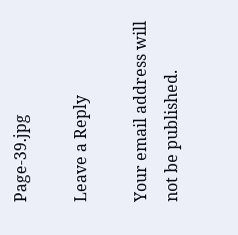Page-39.jpg

Leave a Reply

Your email address will not be published.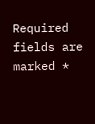Required fields are marked *